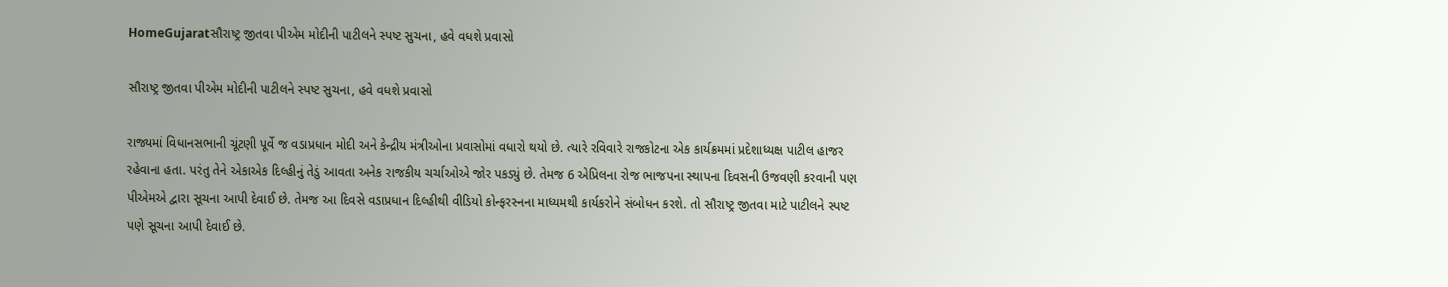HomeGujaratસૌરાષ્ટ્ર જીતવા પીએમ મોદીની પાટીલને સ્પષ્ટ સુચના, હવે વધશે પ્રવાસો

સૌરાષ્ટ્ર જીતવા પીએમ મોદીની પાટીલને સ્પષ્ટ સુચના, હવે વધશે પ્રવાસો

રાજ્યમાં વિધાનસભાની ચૂંટણી પૂર્વે જ વડાપ્રધાન મોદી અને કેન્દ્રીય મંત્રીઓના પ્રવાસોમાં વધારો થયો છે. ત્યારે રવિવારે રાજકોટના એક કાર્યક્રમમાં પ્રદેશાધ્યક્ષ પાટીલ હાજર રહેવાના હતા. પરંતુ તેને એકાએક દિલ્હીનું તેડું આવતા અનેક રાજકીય ચર્ચાઓએ જોર પકડ્યું છે. તેમજ 6 એપ્રિલના રોજ ભાજપના સ્થાપના દિવસની ઉજવણી કરવાની પણ પીએમએ દ્વારા સૂચના આપી દેવાઈ છે. તેમજ આ દિવસે વડાપ્રધાન દિલ્હીથી વીડિયો કોન્ફરસ્નના માધ્યમથી કાર્યકરોને સંબોધન કરશે. તો સૌરાષ્ટ્ર જીતવા માટે પાટીલને સ્પષ્ટ પણે સૂચના આપી દેવાઈ છે.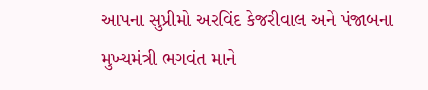આપના સુપ્રીમો અરવિંદ કેજરીવાલ અને પંજાબના મુખ્યમંત્રી ભગવંત માને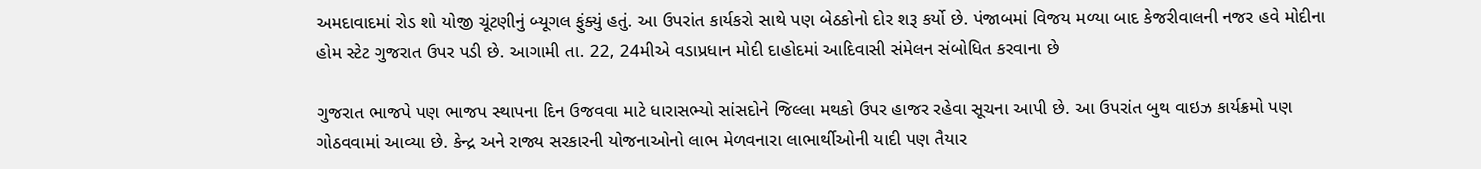અમદાવાદમાં રોડ શો યોજી ચૂંટણીનું બ્યૂગલ ફુંક્યું હતું. આ ઉપરાંત કાર્યકરો સાથે પણ બેઠકોનો દોર શરૂ કર્યો છે. પંજાબમાં વિજય મળ્યા બાદ કેજરીવાલની નજર હવે મોદીના હોમ સ્ટેટ ગુજરાત ઉપર પડી છે. આગામી તા. 22, 24મીએ વડાપ્રધાન મોદી દાહોદમાં આદિવાસી સંમેલન સંબોધિત કરવાના છે

ગુજરાત ભાજપે પણ ભાજપ સ્થાપના દિન ઉજવવા માટે ધારાસભ્યો સાંસદોને જિલ્લા મથકો ઉપર હાજર રહેવા સૂચના આપી છે. આ ઉપરાંત બુથ વાઇઝ કાર્યક્રમો પણ ગોઠવવામાં આવ્યા છે. કેન્દ્ર અને રાજ્ય સરકારની યોજનાઓનો લાભ મેળવનારા લાભાર્થીઓની યાદી પણ તૈયાર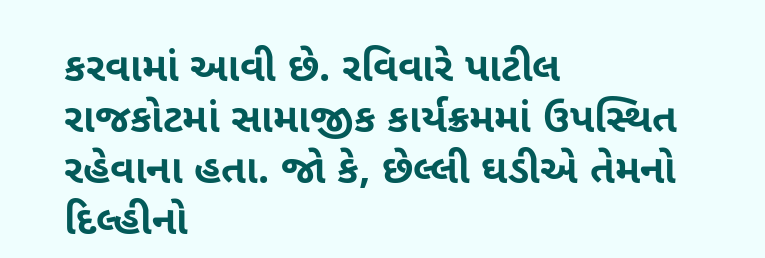કરવામાં આવી છે. રવિવારે પાટીલ રાજકોટમાં સામાજીક કાર્યક્રમમાં ઉપસ્થિત રહેવાના હતા. જો કે, છેલ્લી ઘડીએ તેમનો દિલ્હીનો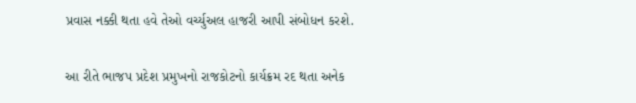પ્રવાસ નક્કી થતા હવે તેઓ વર્ચ્યુઅલ હાજરી આપી સંબોધન કરશે.

આ રીતે ભાજપ પ્રદેશ પ્રમુખનો રાજકોટનો કાર્યક્રમ રદ થતા અનેક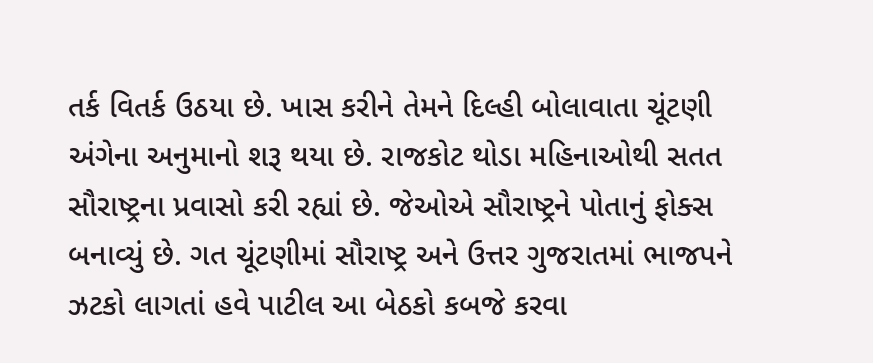તર્ક વિતર્ક ઉઠયા છે. ખાસ કરીને તેમને દિલ્હી બોલાવાતા ચૂંટણી અંગેના અનુમાનો શરૂ થયા છે. રાજકોટ થોડા મહિનાઓથી સતત સૌરાષ્ટ્રના પ્રવાસો કરી રહ્યાં છે. જેઓએ સૌરાષ્ટ્રને પોતાનું ફોક્સ બનાવ્યું છે. ગત ચૂંટણીમાં સૌરાષ્ટ્ર અને ઉત્તર ગુજરાતમાં ભાજપને ઝટકો લાગતાં હવે પાટીલ આ બેઠકો કબજે કરવા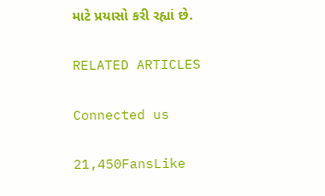માટે પ્રયાસો કરી રહ્યાં છે.

RELATED ARTICLES

Connected us

21,450FansLike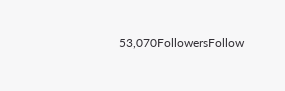53,070FollowersFollow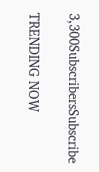3,300SubscribersSubscribe

TRENDING NOW